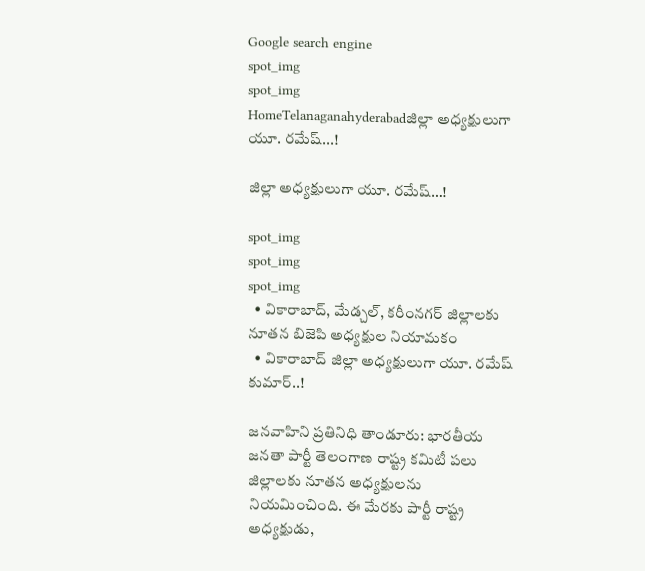Google search engine
spot_img
spot_img
HomeTelanaganahyderabadజిల్లా అధ్యక్షులుగా యూ. రమేష్...!

జిల్లా అధ్యక్షులుగా యూ. రమేష్…!

spot_img
spot_img
spot_img
  • వికారాబాద్, మేడ్చల్, కరీంనగర్ జిల్లాలకు నూతన బిజెపి అధ్యక్షుల నియామకం
  • వికారాబాద్ జిల్లా అధ్యక్షులుగా యూ. రమేష్ కుమార్..!

జనవాహిని ప్రతినిధి తాండూరు: భారతీయ జనతా పార్టీ తెలంగాణ రాష్ట్ర కమిటీ పలు జిల్లాలకు నూతన అధ్యక్షులను నియమించింది. ఈ మేరకు పార్టీ రాష్ట్ర అధ్యక్షుడు,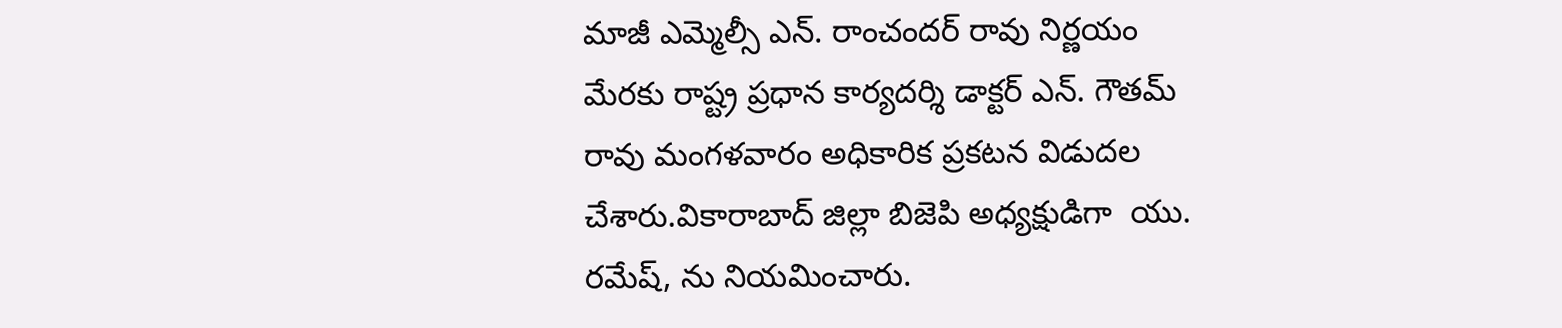మాజీ ఎమ్మెల్సీ ఎన్. రాంచందర్ రావు నిర్ణయం మేరకు రాష్ట్ర ప్రధాన కార్యదర్శి డాక్టర్ ఎన్. గౌతమ్ రావు మంగళవారం అధికారిక ప్రకటన విడుదల చేశారు.వికారాబాద్ జిల్లా బిజెపి అధ్యక్షుడిగా  యు. రమేష్, ను నియమించారు.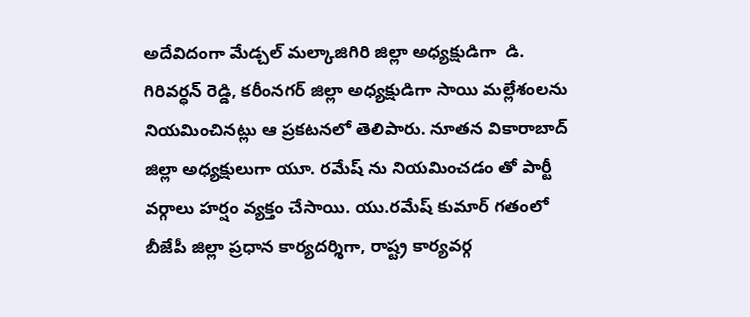అదేవిదంగా మేడ్చల్ మల్కాజిగిరి జిల్లా అధ్యక్షుడిగా  డి. గిరివర్ధన్ రెడ్డి, కరీంనగర్ జిల్లా అధ్యక్షుడిగా సాయి మల్లేశంలను నియమించినట్లు ఆ ప్రకటనలో తెలిపారు. నూతన వికారాబాద్ జిల్లా అధ్యక్షులుగా యూ. రమేష్ ను నియమించడం తో పార్టీ వర్గాలు హర్షం వ్యక్తం చేసాయి. యు.రమేష్‌ కుమార్ గతంలో బీజేపీ జిల్లా ప్రధాన కార్యదర్శిగా, రాష్ట్ర కార్యవర్గ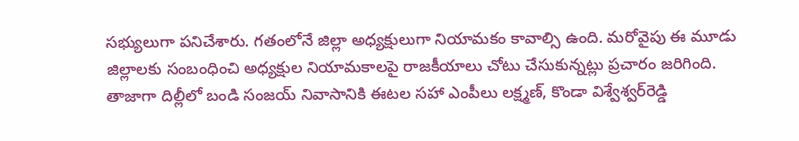సభ్యులుగా పనిచేశారు. గతంలోనే జిల్లా అధ్యక్షులుగా నియామకం కావాల్సి ఉంది. మరోవైపు ఈ మూడు జిల్లాలకు సంబంధించి అధ్యక్షుల నియామకాలపై రాజకీయాలు చోటు చేసుకున్నట్లు ప్రచారం జరిగింది. తాజాగా దిల్లీలో బండి సంజయ్‌ నివాసానికి ఈటల సహా ఎంపీలు లక్ష్మణ్‌, కొండా విశ్వేశ్వర్‌రెడ్డి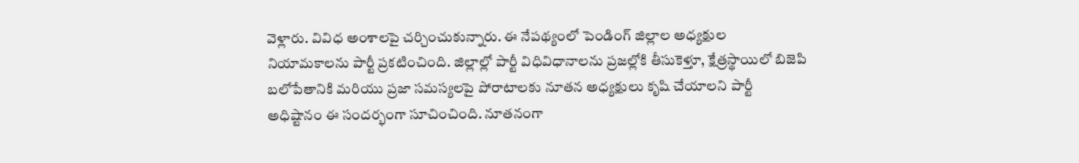వెళ్లారు. వివిధ అంశాలపై చర్చించుకున్నారు. ఈ నేపథ్యంలో పెండింగ్‌ జిల్లాల అధ్యక్షుల నియామకాలను పార్టీ ప్రకటించింది. జిల్లాల్లో పార్టీ విధివిధానాలను ప్రజల్లోకి తీసుకెళ్తూ, క్షేత్రస్థాయిలో బిజెపి బలోపేతానికి మరియు ప్రజా సమస్యలపై పోరాటాలకు నూతన అధ్యక్షులు కృషి చేయాలని పార్టీ అధిష్టానం ఈ సందర్భంగా సూచించింది. నూతనంగా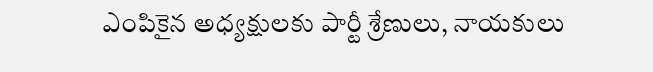ఎంపికైన అధ్యక్షులకు పార్టీ శ్రేణులు, నాయకులు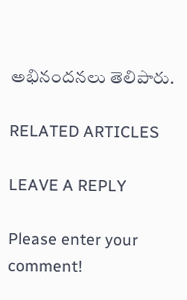అభినందనలు తెలిపారు.

RELATED ARTICLES

LEAVE A REPLY

Please enter your comment!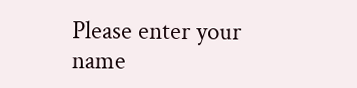Please enter your name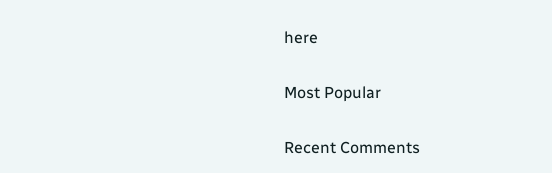here

Most Popular

Recent Comments